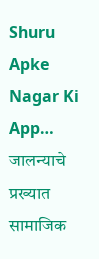Shuru
Apke Nagar Ki App…
जालन्याचे प्रख्यात सामाजिक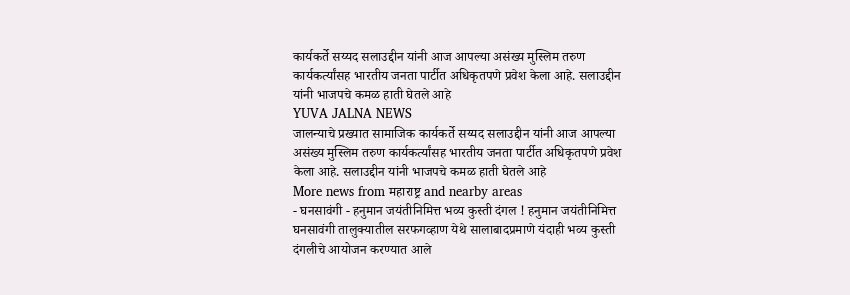कार्यकर्ते सय्यद सलाउद्दीन यांनी आज आपल्या असंख्य मुस्लिम तरुण कार्यकर्त्यांसह भारतीय जनता पार्टीत अधिकृतपणे प्रवेश केला आहे. सलाउद्दीन यांनी भाजपचे कमळ हाती घेतले आहे
YUVA JALNA NEWS
जालन्याचे प्रख्यात सामाजिक कार्यकर्ते सय्यद सलाउद्दीन यांनी आज आपल्या असंख्य मुस्लिम तरुण कार्यकर्त्यांसह भारतीय जनता पार्टीत अधिकृतपणे प्रवेश केला आहे. सलाउद्दीन यांनी भाजपचे कमळ हाती घेतले आहे
More news from महाराष्ट्र and nearby areas
- घनसावंगी - हनुमान जयंतीनिमित्त भव्य कुस्ती दंगल ! हनुमान जयंतीनिमित्त घनसावंगी तालुक्यातील सरफगव्हाण येथे सालाबादप्रमाणे यंदाही भव्य कुस्ती दंगलीचे आयोजन करण्यात आले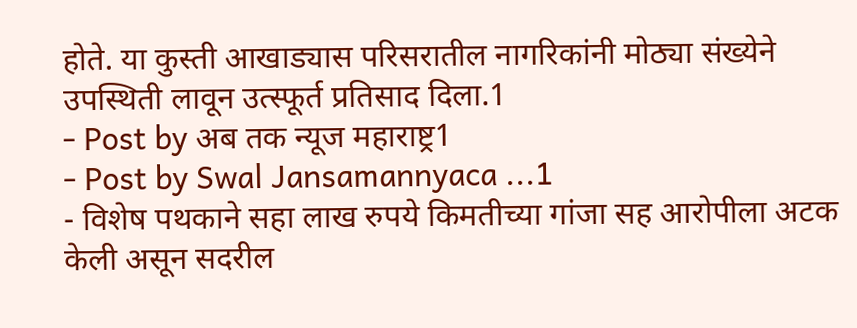होते. या कुस्ती आखाड्यास परिसरातील नागरिकांनी मोठ्या संख्येने उपस्थिती लावून उत्स्फूर्त प्रतिसाद दिला.1
- Post by अब तक न्यूज महाराष्ट्र1
- Post by Swal Jansamannyaca ...1
- विशेष पथकाने सहा लाख रुपये किमतीच्या गांजा सह आरोपीला अटक केली असून सदरील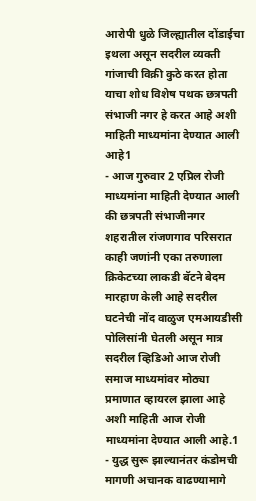आरोपी धुळे जिल्ह्यातील दोंडाईचा इथला असून सदरील व्यक्ती गांजाची विक्री कुठे करत होता याचा शोध विशेष पथक छत्रपती संभाजी नगर हे करत आहे अशी माहिती माध्यमांना देण्यात आली आहे1
- आज गुरुवार 2 एप्रिल रोजी माध्यमांना माहिती देण्यात आली की छत्रपती संभाजीनगर शहरातील रांजणगाव परिसरात काही जणांनी एका तरुणाला क्रिकेटच्या लाकडी बॅटने बेदम मारहाण केली आहे सदरील घटनेची नोंद वाळुज एमआयडीसी पोलिसांनी घेतली असून मात्र सदरील व्हिडिओ आज रोजी समाज माध्यमांवर मोठ्या प्रमाणात व्हायरल झाला आहे अशी माहिती आज रोजी माध्यमांना देण्यात आली आहे.1
- युद्ध सुरू झाल्यानंतर कंडोमची मागणी अचानक वाढण्यामागे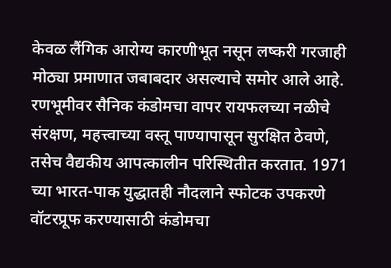केवळ लैंगिक आरोग्य कारणीभूत नसून लष्करी गरजाही मोठ्या प्रमाणात जबाबदार असल्याचे समोर आले आहे. रणभूमीवर सैनिक कंडोमचा वापर रायफलच्या नळीचे संरक्षण, महत्त्वाच्या वस्तू पाण्यापासून सुरक्षित ठेवणे, तसेच वैद्यकीय आपत्कालीन परिस्थितीत करतात. 1971 च्या भारत-पाक युद्धातही नौदलाने स्फोटक उपकरणे वॉटरप्रूफ करण्यासाठी कंडोमचा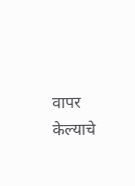वापर केल्याचे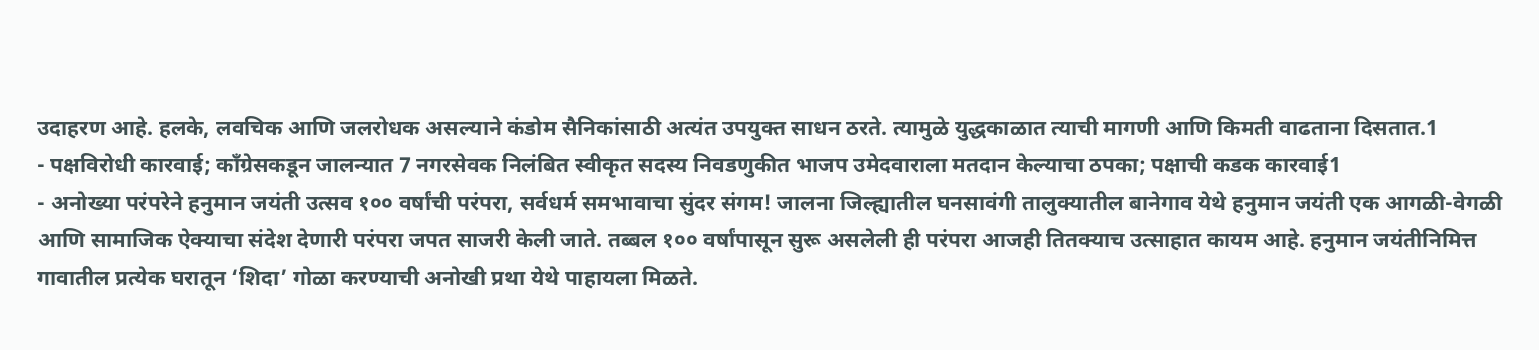उदाहरण आहे. हलके, लवचिक आणि जलरोधक असल्याने कंडोम सैनिकांसाठी अत्यंत उपयुक्त साधन ठरते. त्यामुळे युद्धकाळात त्याची मागणी आणि किमती वाढताना दिसतात.1
- पक्षविरोधी कारवाई; काँग्रेसकडून जालन्यात 7 नगरसेवक निलंबित स्वीकृत सदस्य निवडणुकीत भाजप उमेदवाराला मतदान केल्याचा ठपका; पक्षाची कडक कारवाई1
- अनोख्या परंपरेने हनुमान जयंती उत्सव १०० वर्षांची परंपरा, सर्वधर्म समभावाचा सुंदर संगम! जालना जिल्ह्यातील घनसावंगी तालुक्यातील बानेगाव येथे हनुमान जयंती एक आगळी-वेगळी आणि सामाजिक ऐक्याचा संदेश देणारी परंपरा जपत साजरी केली जाते. तब्बल १०० वर्षांपासून सुरू असलेली ही परंपरा आजही तितक्याच उत्साहात कायम आहे. हनुमान जयंतीनिमित्त गावातील प्रत्येक घरातून ‘शिदा’ गोळा करण्याची अनोखी प्रथा येथे पाहायला मिळते.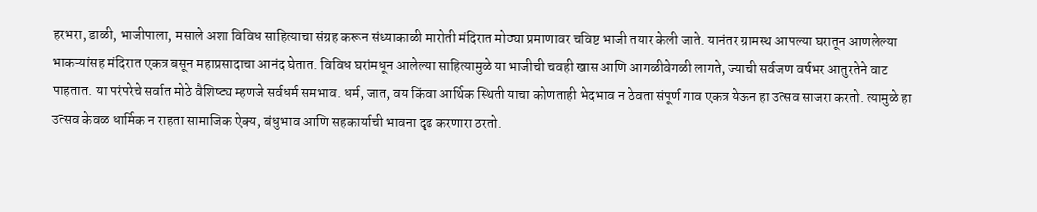हरभरा, डाळी, भाजीपाला, मसाले अशा विविध साहित्याचा संग्रह करून संध्याकाळी मारोती मंदिरात मोठ्या प्रमाणावर चविष्ट भाजी तयार केली जाते. यानंतर ग्रामस्थ आपल्या घरातून आणलेल्या भाकऱ्यांसह मंदिरात एकत्र बसून महाप्रसादाचा आनंद घेतात. विविध घरांमधून आलेल्या साहित्यामुळे या भाजीची चवही खास आणि आगळीवेगळी लागते, ज्याची सर्वजण वर्षभर आतुरतेने वाट पाहतात. या परंपरेचे सर्वात मोठे वैशिष्ट्य म्हणजे सर्वधर्म समभाव. धर्म, जात, वय किंवा आर्थिक स्थिती याचा कोणताही भेदभाव न ठेवता संपूर्ण गाव एकत्र येऊन हा उत्सव साजरा करतो. त्यामुळे हा उत्सव केवळ धार्मिक न राहता सामाजिक ऐक्य, बंधुभाव आणि सहकार्याची भावना दृढ करणारा ठरतो.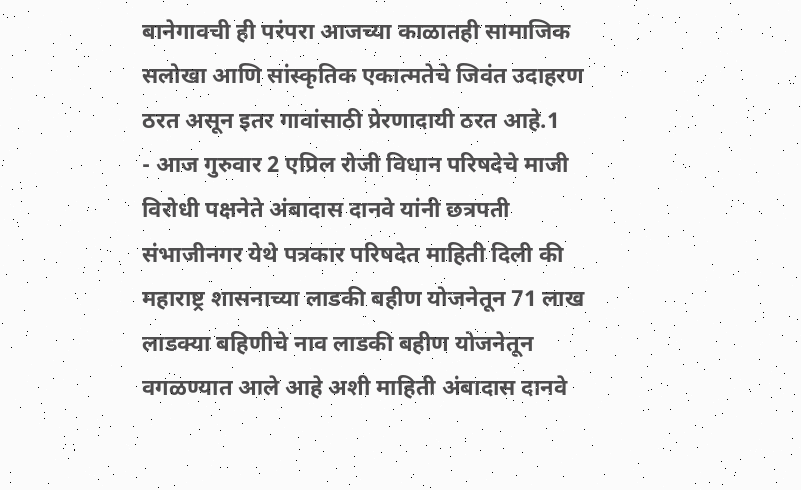बानेगावची ही परंपरा आजच्या काळातही सामाजिक सलोखा आणि सांस्कृतिक एकात्मतेचे जिवंत उदाहरण ठरत असून इतर गावांसाठी प्रेरणादायी ठरत आहे.1
- आज गुरुवार 2 एप्रिल रोजी विधान परिषदेचे माजी विरोधी पक्षनेते अंबादास दानवे यांनी छत्रपती संभाजीनगर येथे पत्रकार परिषदेत माहिती दिली की महाराष्ट्र शासनाच्या लाडकी बहीण योजनेतून 71 लाख लाडक्या बहिणीचे नाव लाडकी बहीण योजनेतून वगळण्यात आले आहे अशी माहिती अंबादास दानवे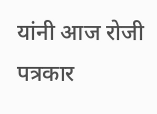यांनी आज रोजी पत्रकार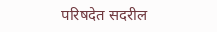परिषदेत सदरील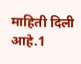माहिती दिली आहे.1